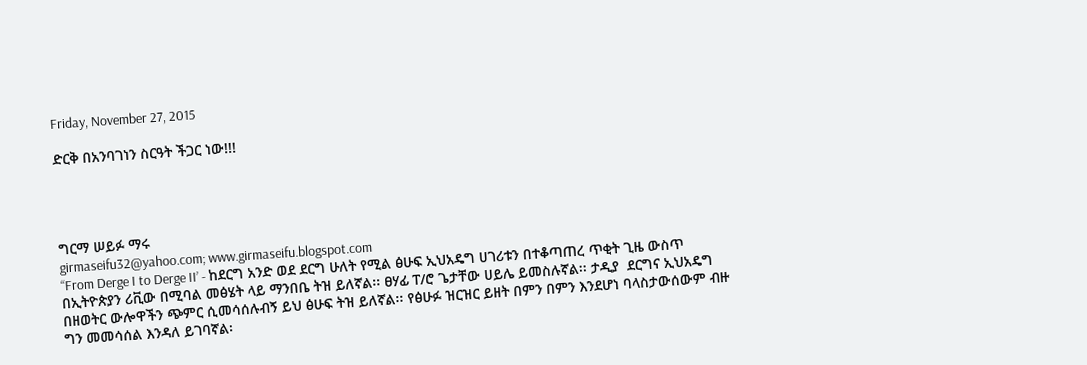Friday, November 27, 2015

ድርቅ በአንባገነን ስርዓት ችጋር ነው!!!




ግርማ ሠይፉ ማሩ
girmaseifu32@yahoo.com; www.girmaseifu.blogspot.com
“From Derge I to Derge II’ - ከደርግ አንድ ወደ ደርግ ሁለት የሚል ፅሁፍ ኢህአዴግ ሀገሪቱን በተቆጣጠረ ጥቂት ጊዜ ውስጥ በኢትዮጵያን ሪቪው በሚባል መፅሄት ላይ ማንበቤ ትዝ ይለኛል፡፡ ፀሃፊ ፐ/ሮ ጌታቸው ሀይሌ ይመስሉኛል፡፡ ታዲያ  ደርግና ኢህአዴግ በዘወትር ውሎዋችን ጭምር ሲመሳሰሉብኝ ይህ ፅሁፍ ትዝ ይለኛል፡፡ የፅሁፉ ዝርዝር ይዘት በምን በምን እንደሆነ ባላስታውሰውም ብዙ ግን መመሳሰል እንዳለ ይገባኛል፡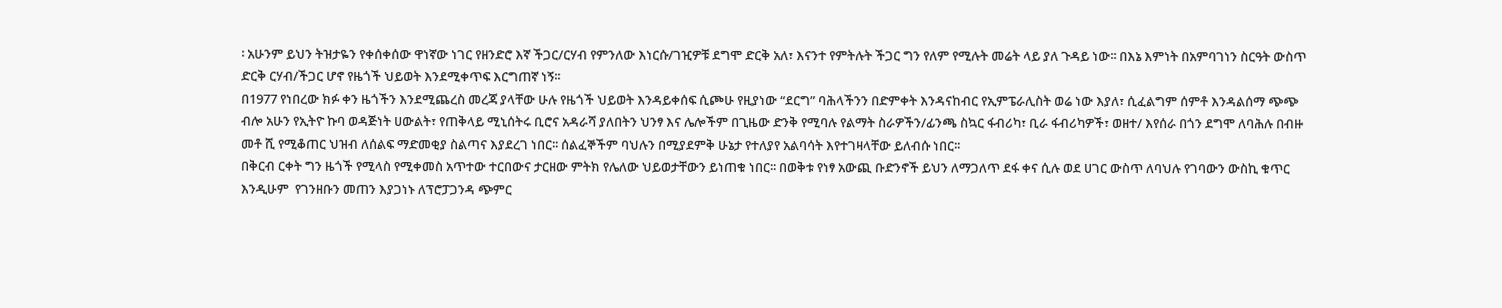፡ አሁንም ይህን ትዝታዬን የቀሰቀሰው ዋነኛው ነገር የዘንድሮ እኛ ችጋር/ርሃብ የምንለው እነርሱ/ገዢዎቹ ደግሞ ድርቅ አለ፣ እናንተ የምትሉት ችጋር ግን የለም የሚሉት መሬት ላይ ያለ ጉዳይ ነው፡፡ በእኔ እምነት በአምባገነን ስርዓት ውስጥ ድርቅ ርሃብ/ችጋር ሆኖ የዜጎች ህይወት እንደሚቀጥፍ እርግጠኛ ነኝ፡፡
በ1977 የነበረው ክፉ ቀን ዜጎችን እንደሚጨረስ መረጃ ያላቸው ሁሉ የዜጎች ህይወት እንዳይቀሰፍ ሲጮሁ የዚያነው “ደርግ” ባሕላችንን በድምቀት እንዳናከብር የኢምፔራሊስት ወሬ ነው እያለ፣ ሲፈልግም ሰምቶ እንዳልሰማ ጭጭ ብሎ አሁን የኢትዮ ኩባ ወዳጅነት ሀውልት፣ የጠቅላይ ሚኒሰትሩ ቢሮና አዳራሻ ያለበትን ህንፃ እና ሌሎችም በጊዜው ድንቅ የሚባሉ የልማት ስራዎችን/ፊንጫ ስኳር ፋብሪካ፣ ቢራ ፋብሪካዎች፣ ወዘተ/ እየሰራ በጎን ደግሞ ለባሕሉ በብዙ መቶ ሺ የሚቆጠር ህዝብ ለሰልፍ ማድመቂያ ስልጣና እያደረገ ነበር፡፡ ሰልፈኞችም ባህሉን በሚያደምቅ ሁኔታ የተለያየ አልባሳት እየተገዛላቸው ይለብሱ ነበር፡፡
በቅርብ ርቀት ግን ዜጎች የሚላስ የሚቀመስ አጥተው ተርበውና ታርዘው ምትክ የሌለው ህይወታቸውን ይነጠቁ ነበር፡፡ በወቅቱ የነፃ አውጪ ቡድንኖች ይህን ለማጋለጥ ደፋ ቀና ሲሉ ወደ ሀገር ውስጥ ለባህሉ የገባውን ውስኪ ቁጥር እንዲሁም  የገንዘቡን መጠን እያጋነኑ ለፕሮፓጋንዳ ጭምር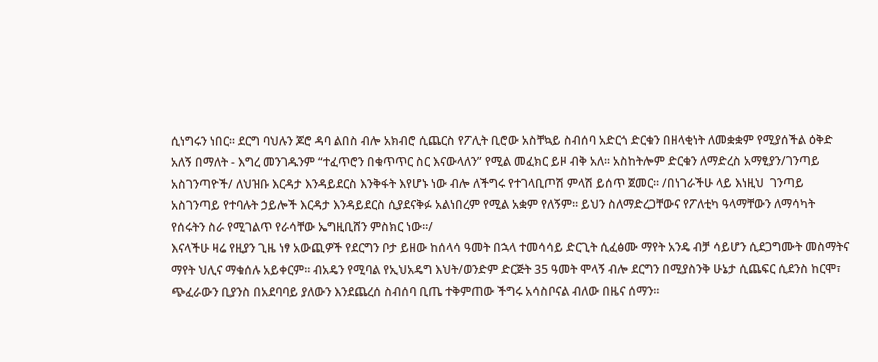ሲነግሩን ነበር፡፡ ደርግ ባህሉን ጆሮ ዳባ ልበስ ብሎ አክብሮ ሲጨርስ የፖሊት ቢሮው አስቸኳይ ስብሰባ አድርጎ ድርቁን በዘላቂነት ለመቋቋም የሚያሰችል ዕቅድ አለኝ በማለት - እግረ መንገዱንም “ተፈጥሮን በቁጥጥር ስር እናውላለን” የሚል መፈክር ይዞ ብቅ አለ፡፡ አስከትሎም ድርቁን ለማድረስ አማፂያን/ገንጣይ አስገንጣዮች/ ለህዝቡ እርዳታ እንዳይደርስ እንቅፋት እየሆኑ ነው ብሎ ለችግሩ የተገላቢጦሽ ምላሽ ይሰጥ ጀመር፡፡ /በነገራችሁ ላይ እነዚህ  ገንጣይ አስገንጣይ የተባሉት ኃይሎች እርዳታ እንዳይደርስ ሲያደናቅፉ አልነበረም የሚል አቋም የለኝም፡፡ ይህን ስለማድረጋቸውና የፖለቲካ ዓላማቸውን ለማሳካት የሰሩትን ስራ የሚገልጥ የራሳቸው ኤግዚቢሸን ምስክር ነው፡፡/
እናላችሁ ዛሬ የዚያን ጊዜ ነፃ አውጪዎች የደርግን ቦታ ይዘው ከሰላሳ ዓመት በኋላ ተመሳሳይ ድርጊት ሲፈፅሙ ማየት አንዴ ብቻ ሳይሆን ሲደጋግሙት መስማትና ማየት ህሊና ማቁሰሉ አይቀርም፡፡ ብአዴን የሚባል የኢህአዴግ እህት/ወንድም ድርጅት 35 ዓመት ሞላኝ ብሎ ደርግን በሚያስንቅ ሁኔታ ሲጨፍር ሲደንስ ከርሞ፣ ጭፈራውን ቢያንስ በአደባባይ ያለውን እንደጨረሰ ስብሰባ ቢጤ ተቅምጠው ችግሩ አሳስቦናል ብለው በዜና ሰማን፡፡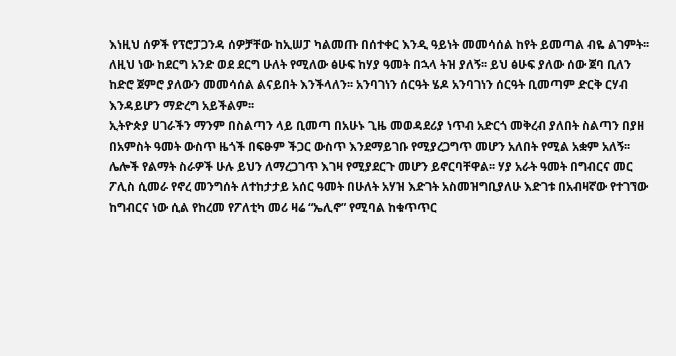እነዚህ ሰዎች የፕሮፓጋንዳ ሰዎቻቸው ከኢሠፓ ካልመጡ በሰተቀር እንዲ ዓይነት መመሳሰል ከየት ይመጣል ብዬ ልገምት፡፡ ለዚህ ነው ከደርግ አንድ ወደ ደርግ ሁለት የሚለው ፅሁፍ ከሃያ ዓመት በኋላ ትዝ ያለኝ፡፡ ይህ ፅሁፍ ያለው ሰው ጀባ ቢለን ከድሮ ጀምሮ ያለውን መመሳሰል ልናይበት እንችላለን፡፡ አንባገነን ሰርዓት ሄዶ አንባገነን ሰርዓት ቢመጣም ድርቅ ርሃብ እንዳይሆን ማድረግ አይችልም፡፡
ኢትዮጵያ ሀገራችን ማንም በስልጣን ላይ ቢመጣ በአሁኑ ጊዜ መወዳደሪያ ነጥብ አድርጎ መቅረብ ያለበት ስልጣን በያዘ በአምስት ዓመት ውስጥ ዜጎች በፍፁም ችጋር ውስጥ እንደማይገቡ የሚያረጋግጥ መሆን አለበት የሚል አቋም አለኝ፡፡ ሌሎች የልማት ስራዎች ሁሉ ይህን ለማረጋገጥ እገዛ የሚያደርጉ መሆን ይኖርባቸዋል፡፡ ሃያ አራት ዓመት በግብርና መር ፖሊስ ሲመራ የኖረ መንግሰት ለተከታታይ አሰር ዓመት በሁለት አሃዝ እድገት አስመዝግቢያለሁ እድገቱ በአብዛኛው የተገኘው ከግብርና ነው ሲል የከረመ የፖለቲካ መሪ ዛሬ “ኤሊኖ” የሚባል ከቁጥጥር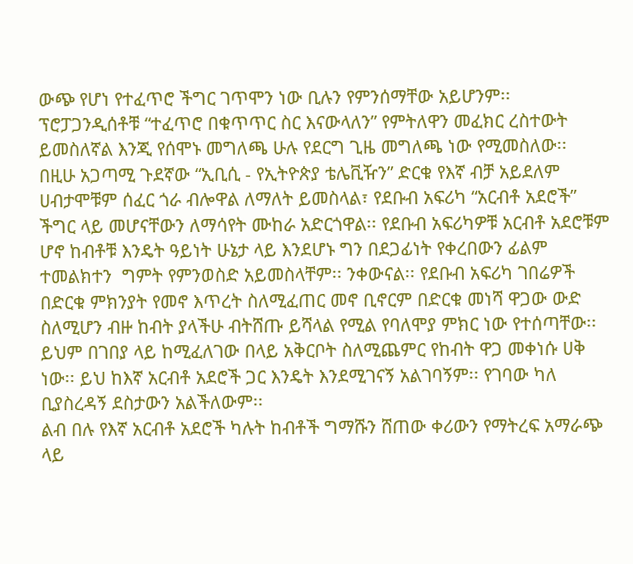ውጭ የሆነ የተፈጥሮ ችግር ገጥሞን ነው ቢሉን የምንሰማቸው አይሆንም፡፡ ፕሮፓጋንዲሰቶቹ “ተፈጥሮ በቁጥጥር ስር እናውላለን” የምትለዋን መፈክር ረስተውት ይመስለኛል እንጂ የሰሞኑ መግለጫ ሁሉ የደርግ ጊዜ መግለጫ ነው የሚመስለው፡፡
በዚሁ አጋጣሚ ጉደኛው “ኢቢሲ - የኢትዮጵያ ቴሌቪዥን” ድርቁ የእኛ ብቻ አይደለም ሀብታሞቹም ሰፈር ጎራ ብሎዋል ለማለት ይመስላል፣ የደቡብ አፍሪካ “አርብቶ አደሮች” ችግር ላይ መሆናቸውን ለማሳየት ሙከራ አድርጎዋል፡፡ የደቡብ አፍሪካዎቹ አርብቶ አደሮቹም ሆኖ ከብቶቹ እንዴት ዓይነት ሁኔታ ላይ እንደሆኑ ግን በደጋፊነት የቀረበውን ፊልም ተመልክተን  ግምት የምንወስድ አይመስላቸም፡፡ ንቀውናል፡፡ የደቡብ አፍሪካ ገበሬዎች በድርቁ ምክንያት የመኖ እጥረት ስለሚፈጠር መኖ ቢኖርም በድርቁ መነሻ ዋጋው ውድ ስለሚሆን ብዙ ከብት ያላችሁ ብትሸጡ ይሻላል የሚል የባለሞያ ምክር ነው የተሰጣቸው፡፡ ይህም በገበያ ላይ ከሚፈለገው በላይ አቅርቦት ስለሚጨምር የከብት ዋጋ መቀነሱ ሀቅ ነው፡፡ ይህ ከእኛ አርብቶ አደሮች ጋር እንዴት እንደሚገናኝ አልገባኝም፡፡ የገባው ካለ ቢያስረዳኝ ደስታውን አልችለውም፡፡
ልብ በሉ የእኛ አርብቶ አደሮች ካሉት ከብቶች ግማሹን ሸጠው ቀሪውን የማትረፍ አማራጭ ላይ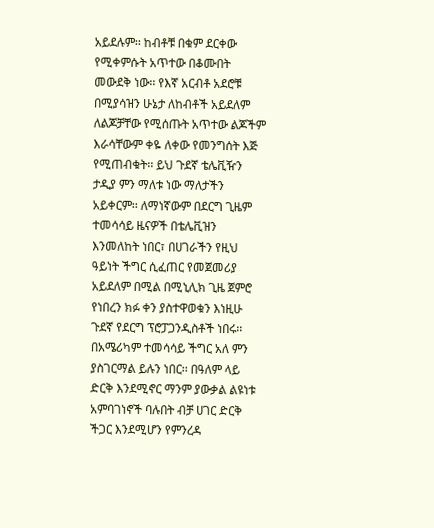አይደሉም፡፡ ከብቶቹ በቁም ደርቀው የሚቀምሱት አጥተው በቆሙበት መውደቅ ነው፡፡ የእኛ አርብቶ አደሮቹ በሚያሳዝን ሁኔታ ለከብቶች አይደለም ለልጆቻቸው የሚሰጡት አጥተው ልጆችም እራሳቸውም ቀዬ ለቀው የመንግሰት እጅ የሚጠብቁት፡፡ ይህ ጉደኛ ቴሌቪዥን ታዲያ ምን ማለቱ ነው ማለታችን አይቀርም፡፡ ለማነኛውም በደርግ ጊዜም ተመሳሳይ ዜናዎች በቴሌቪዝን እንመለከት ነበር፣ በሀገራችን የዚህ ዓይነት ችግር ሲፈጠር የመጀመሪያ አይደለም በሚል በሚኒሊክ ጊዜ ጀምሮ የነበረን ክፉ ቀን ያስተዋወቁን እነዚሁ ጉደኛ የደርግ ፕሮፓጋንዲስቶች ነበሩ፡፡ በአሜሪካም ተመሳሳይ ችግር አለ ምን ያስገርማል ይሉን ነበር፡፡ በዓለም ላይ ድርቅ እንደሚኖር ማንም ያውቃል ልዩነቱ አምባገነኖች ባሉበት ብቻ ሀገር ድርቅ ችጋር እንደሚሆን የምንረዳ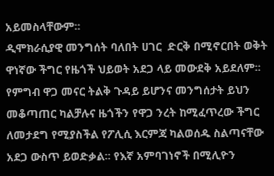አይመስላቸውም፡፡
ዲሞክራሲያዊ መንግሰት ባለበት ሀገር  ድርቅ በሚኖርበት ወቅት ዋነኛው ችግር የዜጎች ህይወት አደጋ ላይ መውደቅ አይደለም፡፡ የምግብ ዋጋ መናር ትልቅ ጉዳይ ይሆንና መንግሰታት ይህን መቆጣጠር ካልቻሉና ዜጎችን የዋጋ ንረት ከሚፈጥረው ችግር ለመታደግ የሚያስችል የፖሊሲ እርምጃ ካልወሰዱ ስልጣናቸው አደጋ ውስጥ ይወድቃል፡፡ የእኛ አምባገነኖች በሚሊዮን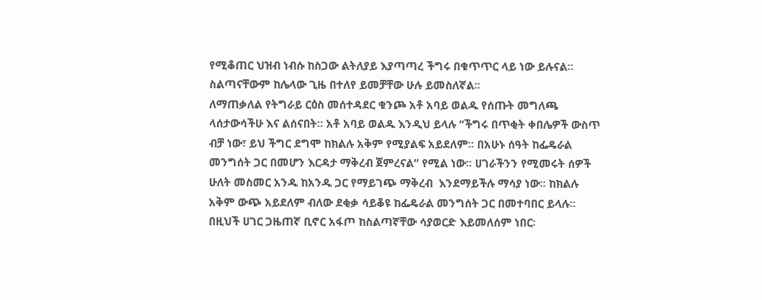የሚቆጠር ህዝብ ነብሱ ከስጋው ልትለያይ እያጣጣረ ችግሩ በቁጥጥር ላይ ነው ይሉናል፡፡ ስልጣናቸውም ከሌላው ጊዜ በተለየ ይመቻቸው ሁሉ ይመስለኛል፡፡
ለማጠቃለል የትግራይ ርዕስ መሰተዳደር ቁንጮ አቶ አባይ ወልዱ የሰጡት መግለጫ ላሰታውሳችሁ እና ልሰናበት፡፡ አቶ አባይ ወልዱ እንዲህ ይላሉ “ችግሩ በጥቂት ቀበሌዎች ውስጥ ብቻ ነው፣ ይህ ችግር ደግሞ ከክልሉ አቅም የሚያልፍ አይደለም፡፡ በአሁኑ ሰዓት ከፌዴራል መንግሰት ጋር በመሆን እርዳታ ማቅረብ ጀምረናል” የሚል ነው፡፡ ሀገራችንን የሚመሩት ሰዎች ሁለት መስመር አንዱ ከአንዱ ጋር የማይገጭ ማቅረብ  እንደማይችሉ ማሳያ ነው፡፡ ከክልሉ አቅም ውጭ አይደለም ብለው ደቂቃ ሳይቆዩ ከፌዴራል መንግሰት ጋር በመተባበር ይላሉ፡፡ በዚህች ሀገር ጋዜጠኛ ቢኖር አፋጦ ከስልጣኛቸው ሳያወርድ እይመለሰም ነበር፡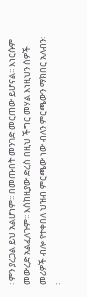፡ ምን ያረጋል ይህ አልሆነም፡፡ በመጡበት መንገድ መርጠው ይሆናል፡፡ እነርሱም መውረድ አልፈለጉም፡፡ እሰከዚያው ድረስ በዚህ ችግር መሃል እነዚህን ሰዎች መሪዎች ብሎ የተቀበለ ህዝብ ምርጫው ነው ብለን ምርጫውን ማክበር አለብን፡፡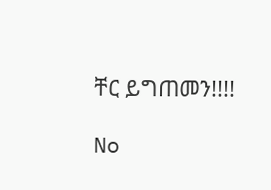ቸር ይግጠመን!!!!

No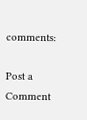comments:

Post a Comment